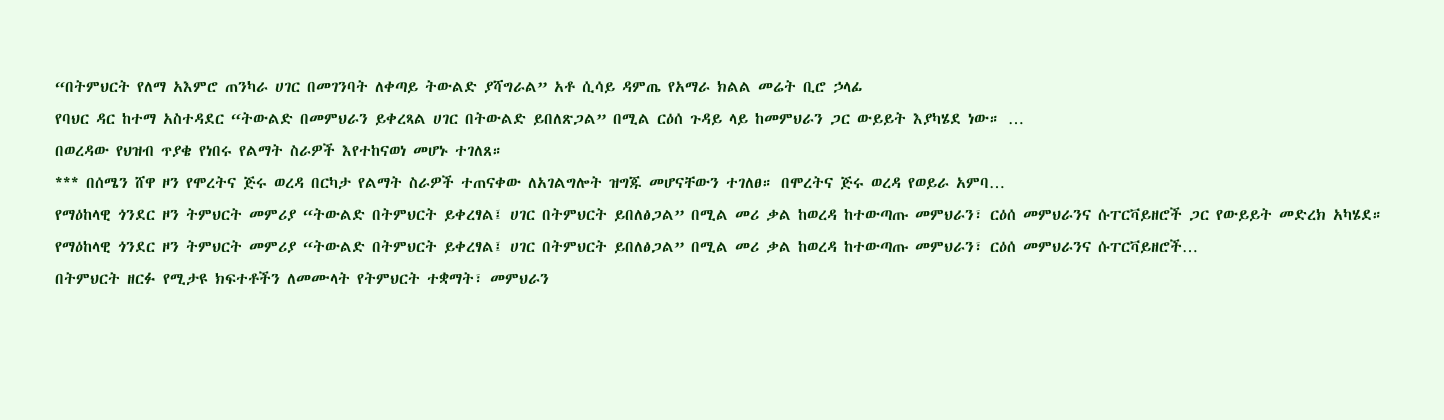“በትምህርት የለማ አእምሮ ጠንካራ ሀገር በመገንባት ለቀጣይ ትውልድ ያሻግራል” አቶ ሲሳይ ዳምጤ የአማራ ክልል መሬት ቢሮ ኃላፊ
የባህር ዳር ከተማ አስተዳደር “ትውልድ በመምህራን ይቀረጻል ሀገር በትውልድ ይበለጽጋል” በሚል ርዕሰ ጉዳይ ላይ ከመምህራን ጋር ውይይት እያካሄደ ነው። …
በወረዳው የህዝብ ጥያቄ የነበሩ የልማት ስራዎች እየተከናወነ መሆኑ ተገለጸ።
*** በሰሜን ሸዋ ዞን የሞረትና ጅሩ ወረዳ በርካታ የልማት ስራዎች ተጠናቀው ለአገልግሎት ዝግጁ መሆናቸውን ተገለፀ። በሞረትና ጅሩ ወረዳ የወይራ አምባ…
የማዕከላዊ ጎንደር ዞን ትምህርት መምሪያ “ትውልድ በትምህርት ይቀረፃል፤ ሀገር በትምህርት ይበለፅጋል” በሚል መሪ ቃል ከወረዳ ከተውጣጡ መምህራን፣ ርዕሰ መምህራንና ሱፐርቫይዘሮች ጋር የውይይት መድረክ አካሄደ።
የማዕከላዊ ጎንደር ዞን ትምህርት መምሪያ “ትውልድ በትምህርት ይቀረፃል፤ ሀገር በትምህርት ይበለፅጋል” በሚል መሪ ቃል ከወረዳ ከተውጣጡ መምህራን፣ ርዕሰ መምህራንና ሱፐርቫይዘሮች…
በትምህርት ዘርፉ የሚታዩ ክፍተቶችን ለመሙላት የትምህርት ተቋማት፣ መምህራን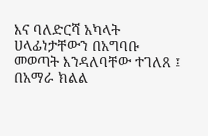እና ባለድርሻ አካላት ሀላፊነታቸውን በአግባቡ መወጣት እንዳለባቸው ተገለጸ ፤
በአማራ ክልል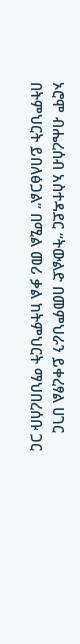ኦሮሞ ብሔረሰብ አስተዳደር “ትውልድ በመምህራን ይቀረፃል ሀገር በትምህርት ይበለፅጋል” በሚል መሪ ቃል ከትምህርት ማህበረሰቡ ጋር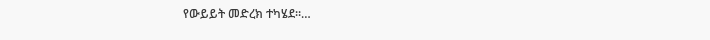የውይይት መድረክ ተካሄደ።…